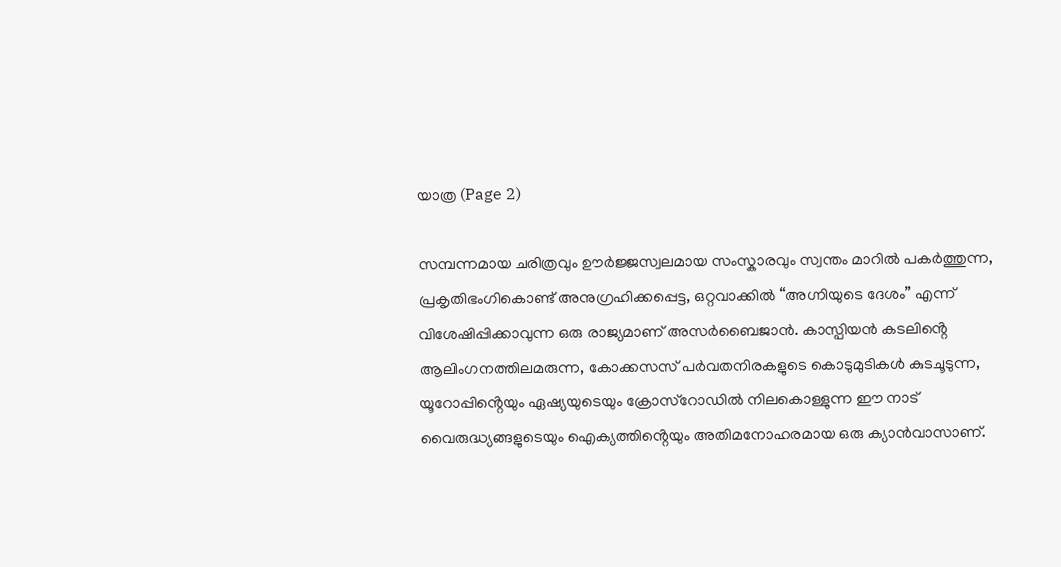യാത്ര (Page 2)

സമ്പന്നമായ ചരിത്രവും ഊർജ്ജസ്വലമായ സംസ്കാരവും സ്വന്തം മാറിൽ പകർത്തുന്ന, പ്രകൃതിഭംഗികൊണ്ട് അനുഗ്രഹിക്കപ്പെട്ട, ഒറ്റവാക്കിൽ “അഗ്നിയുടെ ദേശം” എന്ന് വിശേഷിപ്പിക്കാവുന്ന ഒരു രാജ്യമാണ് അസർബൈജാൻ. കാസ്പിയൻ കടലിൻ്റെ ആലിംഗനത്തിലമരുന്ന, കോക്കസസ് പർവതനിരകളുടെ കൊടുമുടികൾ കുടചൂടുന്ന, യൂറോപ്പിൻ്റെയും ഏഷ്യയുടെയും ക്രോസ്‌റോഡിൽ നിലകൊള്ളുന്ന ഈ നാട് വൈരുദ്ധ്യങ്ങളുടെയും ഐക്യത്തിൻ്റെയും അതിമനോഹരമായ ഒരു ക്യാൻവാസാണ്.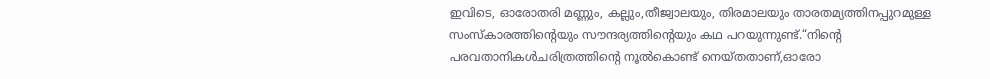ഇവിടെ, ഓരോതരി മണ്ണും, കല്ലും,തീജ്വാലയും, തിരമാലയും താരതമ്യത്തിനപ്പുറമുള്ള സംസ്കാരത്തിൻ്റെയും സൗന്ദര്യത്തിൻ്റെയും കഥ പറയുന്നുണ്ട്.“നിന്റെ പരവതാനികൾചരിത്രത്തിൻ്റെ നൂൽകൊണ്ട് നെയ്തതാണ്,ഓരോ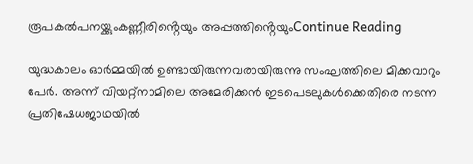രൂപകൽപനയ്ക്കുംകണ്ണീരിൻ്റെയും അപ്പത്തിൻ്റെയുംContinue Reading

യുദ്ധകാലം ഓര്‍മ്മയില്‍ ഉണ്ടായിരുന്നവരായിരുന്നു സംഘത്തിലെ മിക്കവാറും പേര്‍. അന്ന് വിയറ്റ്നാമിലെ അമേരിക്കന്‍ ഇടപെടലുകള്‍ക്കെതിരെ നടന്ന പ്രതിഷേധജാഥയില്‍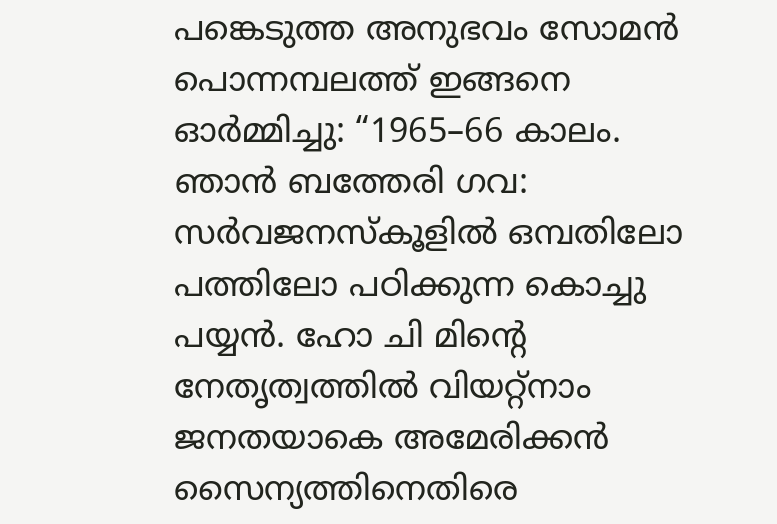പങ്കെടുത്ത അനുഭവം സോമന്‍ പൊന്നമ്പലത്ത് ഇങ്ങനെ ഓര്‍മ്മിച്ചു: “1965–66 കാലം. ഞാൻ ബത്തേരി ഗവ: സർവജനസ്കൂളിൽ ഒമ്പതിലോ പത്തിലോ പഠിക്കുന്ന കൊച്ചു പയ്യൻ. ഹോ ചി മിന്‍റെ നേതൃത്വത്തിൽ വിയറ്റ്നാം ജനതയാകെ അമേരിക്കൻ സൈന്യത്തിനെതിരെ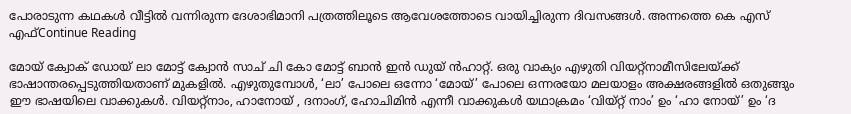പോരാടുന്ന കഥകൾ വീട്ടിൽ വന്നിരുന്ന ദേശാഭിമാനി പത്രത്തിലൂടെ ആവേശത്തോടെ വായിച്ചിരുന്ന ദിവസങ്ങൾ. അന്നത്തെ കെ എസ് എഫ്Continue Reading

മോയ് ക്വോക് ഡോയ് ലാ മോട്ട് ക്വോന്‍ സാച് ചി കോ മോട്ട് ബാന്‍ ഇന്‍ ഡുയ് ന്‍ഹാറ്റ്. ഒരു വാക്യം എഴുതി വിയറ്റ്നാമീസിലേയ്ക്ക് ഭാഷാന്തരപ്പെടുത്തിയതാണ് മുകളിൽ. എഴുതുമ്പോള്‍, ‘ലാ’ പോലെ ഒന്നോ ‘മോയ്’ പോലെ ഒന്നരയോ മലയാളം അക്ഷരങ്ങളില്‍ ഒതുങ്ങും ഈ ഭാഷയിലെ വാക്കുകള്‍. വിയറ്റ്നാം, ഹാനോയ് , ദനാംഗ്, ഹോചിമിന്‍ എന്നീ വാക്കുകള്‍ യഥാക്രമം ‘വിയ്റ്റ് നാം’ ഉം ‘ഹാ നോയ്’ ഉം ‘ദ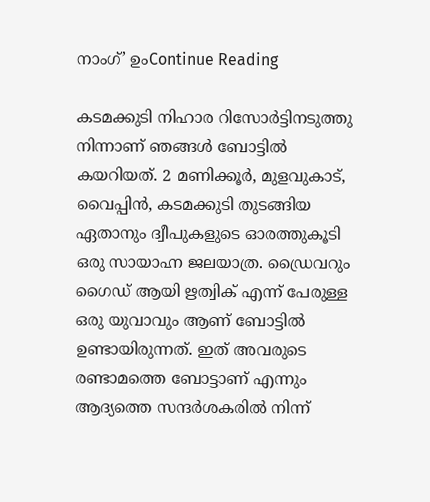നാംഗ്’ ഉംContinue Reading

കടമക്കുടി നിഹാര റിസോർട്ടിനടുത്തു നിന്നാണ് ഞങ്ങൾ ബോട്ടിൽ കയറിയത്. 2 മണിക്കൂർ, മുളവുകാട്, വൈപ്പിൻ, കടമക്കുടി തുടങ്ങിയ ഏതാനും ദ്വീപുകളുടെ ഓരത്തുകൂടി ഒരു സായാഹ്ന ജലയാത്ര. ഡ്രൈവറും ഗൈഡ് ആയി ഋത്വിക് എന്ന് പേരുള്ള ഒരു യുവാവും ആണ് ബോട്ടിൽ ഉണ്ടായിരുന്നത്. ഇത് അവരുടെ രണ്ടാമത്തെ ബോട്ടാണ് എന്നും ആദ്യത്തെ സന്ദർശകരിൽ നിന്ന്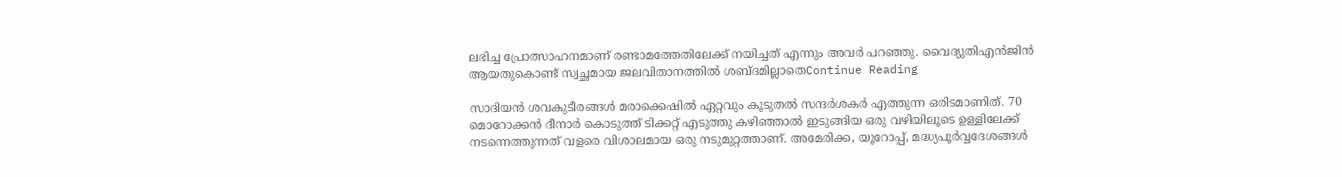ലഭിച്ച പ്രോത്സാഹനമാണ് രണ്ടാമത്തേതിലേക്ക് നയിച്ചത് എന്നും അവർ പറഞ്ഞു. വൈദ്യുതിഎൻജിൻ ആയതുകൊണ്ട് സ്വച്ഛമായ ജലവിതാനത്തിൽ ശബ്ദമില്ലാതെContinue Reading

സാദിയൻ ശവകുടീരങ്ങൾ മരാക്കെഷിൽ ഏറ്റവും കൂടുതൽ സന്ദർശകർ എത്തുന്ന ഒരിടമാണിത്. 70 മൊറോക്കൻ ദീനാർ കൊടുത്ത് ടിക്കറ്റ് എടുത്തു കഴിഞ്ഞാൽ ഇടുങ്ങിയ ഒരു വഴിയിലൂടെ ഉള്ളിലേക്ക് നടന്നെത്തുന്നത് വളരെ വിശാലമായ ഒരു നടുമുറ്റത്താണ്. അമേരിക്ക, യൂറോപ്പ്, മദ്ധ്യപൂർവ്വദേശങ്ങൾ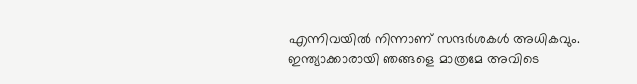എന്നിവയിൽ നിന്നാണ് സന്ദർശകൾ അധികവും. ഇന്ത്യാക്കാരായി ഞങ്ങളെ മാത്രമേ അവിടെ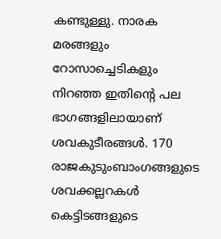കണ്ടുള്ളു. നാരക മരങ്ങളും റോസാച്ചെടികളും നിറഞ്ഞ ഇതിൻ്റെ പല ഭാഗങ്ങളിലായാണ് ശവകുടീരങ്ങൾ. 170 രാജകുടുംബാംഗങ്ങളുടെ ശവക്കല്ലറകൾ കെട്ടിടങ്ങളുടെ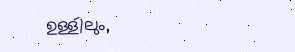ഉള്ളിലും,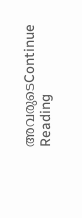അവരുടെContinue Reading